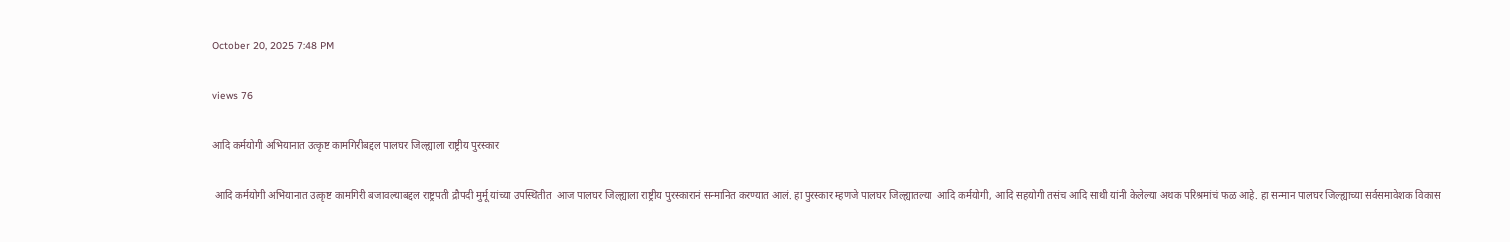October 20, 2025 7:48 PM

views 76

आदि कर्मयोगी अभियानात उत्कृष्ट कामगिरीबद्दल पालघर जिल्ह्याला राष्ट्रीय पुरस्कार

 आदि कर्मयोगी अभियानात उत्कृष्ट कामगिरी बजावल्याबद्दल राष्ट्रपती द्रौपदी मुर्मू यांच्या उपस्थितीत  आज पालघर जिल्ह्याला राष्ट्रीय पुरस्कारानं सन्मानित करण्यात आलं. हा पुरस्कार म्हणजे पालघर जिल्ह्यातल्या  आदि कर्मयोगी, आदि सहयोगी तसंच आदि साथी यांनी केलेल्या अथक परिश्रमांचं फळ आहे. हा सन्मान पालघर जिल्ह्याच्या सर्वसमावेशक विकास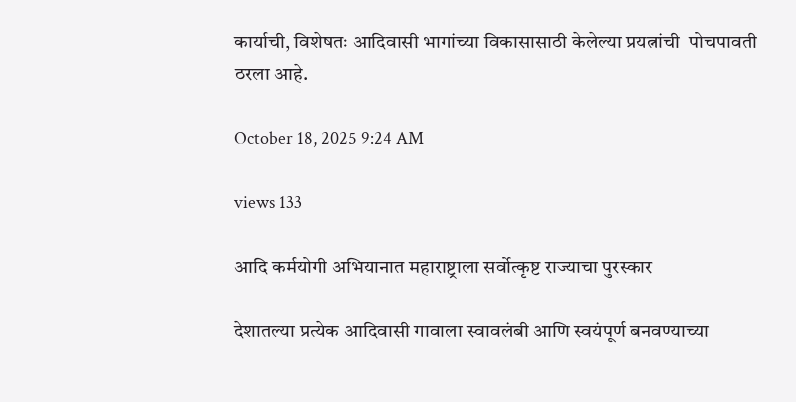कार्याची, विशेषतः आदिवासी भागांच्या विकासासाठी केलेल्या प्रयत्नांची  पोचपावती ठरला आहे.

October 18, 2025 9:24 AM

views 133

आदि कर्मयोगी अभियानात महाराष्ट्राला सर्वोत्कृष्ट राज्याचा पुरस्कार

देशातल्या प्रत्येक आदिवासी गावाला स्वावलंबी आणि स्वयंपूर्ण बनवण्याच्या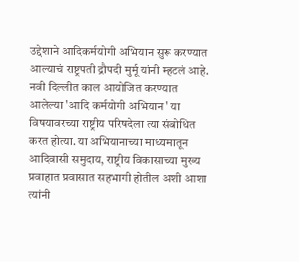उद्देशाने आदिकर्मयोगी अभियान सुरू करण्यात आल्याचं राष्ट्रपती द्रौपदी मुर्मू यांनी म्हटलं आहे. नवी दिल्लीत काल आयोजित करण्यात आलेल्या 'आदि कर्मयोगी अभियान' या विषयावरच्या राष्ट्रीय परिषदेला त्या संबोधित करत होत्या. या अभियानाच्या माध्यमातून आदिवासी समुदाय, राष्ट्रीय विकासाच्या मुख्य प्रवाहात प्रवासात सहभागी होतील अशी आशा त्यांनी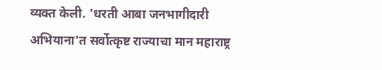व्यक्त केली. 'धरती आबा जनभागीदारी अभियाना'त सर्वोत्कृष्ट राज्याचा मान महाराष्ट्र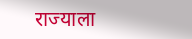राज्याला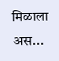मिळाला अस...